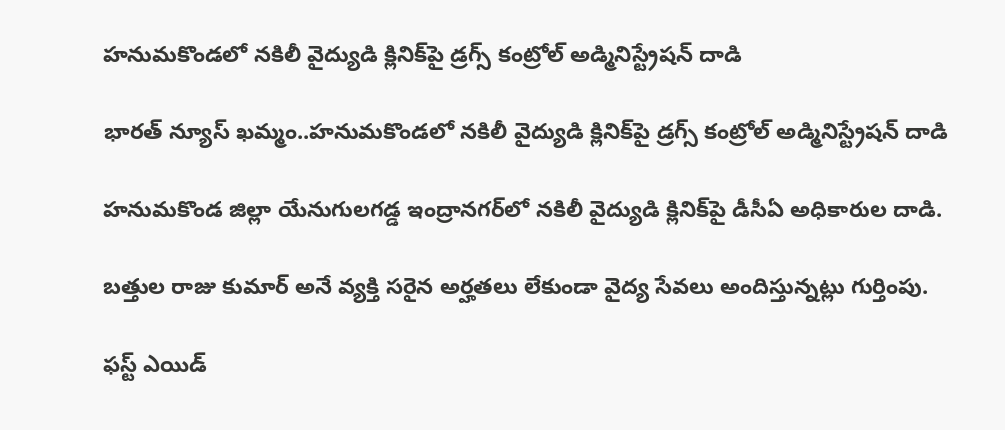హనుమకొండలో నకిలీ వైద్యుడి క్లినిక్‌పై డ్రగ్స్ కంట్రోల్ అడ్మినిస్ట్రేషన్ దాడి

భారత్ న్యూస్ ఖమ్మం..హనుమకొండలో నకిలీ వైద్యుడి క్లినిక్‌పై డ్రగ్స్ కంట్రోల్ అడ్మినిస్ట్రేషన్ దాడి

హనుమకొండ జిల్లా యేనుగులగడ్డ ఇంద్రానగర్‌లో నకిలీ వైద్యుడి క్లినిక్‌పై డీసీఏ అధికారుల దాడి.

బత్తుల రాజు కుమార్ అనే వ్యక్తి సరైన అర్హతలు లేకుండా వైద్య సేవలు అందిస్తున్నట్లు గుర్తింపు.

ఫస్ట్ ఎయిడ్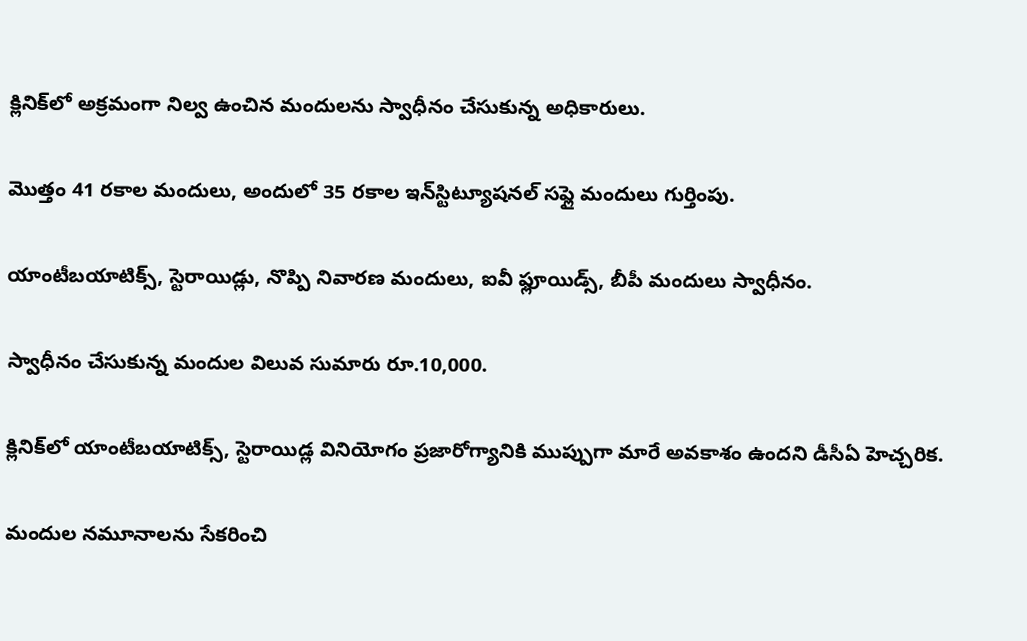క్లినిక్‌లో అక్రమంగా నిల్వ ఉంచిన మందులను స్వాధీనం చేసుకున్న అధికారులు.

మొత్తం 41 రకాల మందులు, అందులో 35 రకాల ఇన్‌స్టిట్యూషనల్ సప్లై మందులు గుర్తింపు.

యాంటీబయాటిక్స్, స్టెరాయిడ్లు, నొప్పి నివారణ మందులు, ఐవీ ఫ్లూయిడ్స్, బీపీ మందులు స్వాధీనం.

స్వాధీనం చేసుకున్న మందుల విలువ సుమారు రూ.10,000.

క్లినిక్‌లో యాంటీబయాటిక్స్, స్టెరాయిడ్ల వినియోగం ప్రజారోగ్యానికి ముప్పుగా మారే అవకాశం ఉందని డీసీఏ హెచ్చరిక.

మందుల నమూనాలను సేకరించి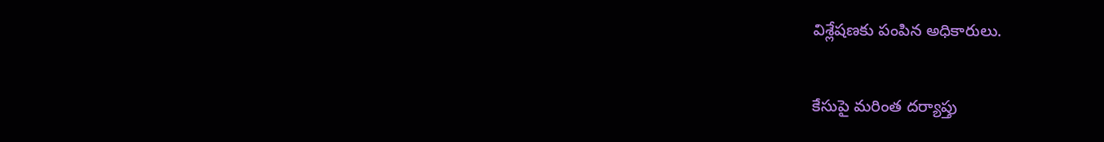విశ్లేషణకు పంపిన అధికారులు.

కేసుపై మరింత దర్యాప్తు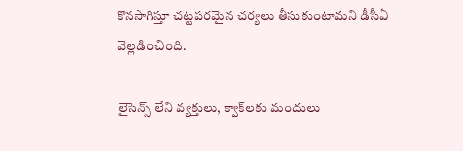కొనసాగిస్తూ చట్టపరమైన చర్యలు తీసుకుంటామని డీసీఏ వెల్లడించింది.

లైసెన్స్ లేని వ్యక్తులు, క్వాక్‌లకు మందులు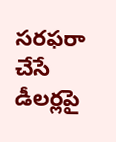సరఫరా చేసే డీలర్లపై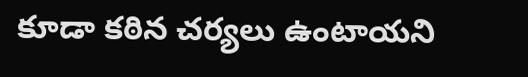కూడా కఠిన చర్యలు ఉంటాయని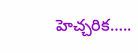హెచ్చరిక…..